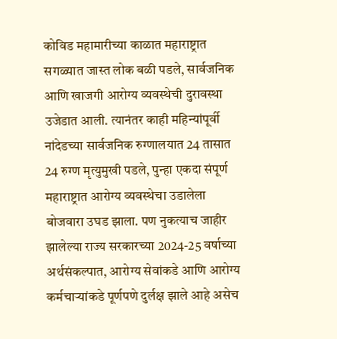कोविड महामारीच्या काळात महाराष्ट्रात सगळ्यात जास्त लोक बळी पडले, सार्वजनिक आणि खाजगी आरोग्य व्यवस्थेची दुरावस्था उजेडात आली. त्यानंतर काही महिन्यांपूर्वी नांदेडच्या सार्वजनिक रुग्णालयात 24 तासात 24 रुग्ण मृत्युमुखी पडले, पुन्हा एकदा संपूर्ण महाराष्ट्रात आरोग्य व्यवस्थेचा उडालेला बोजवारा उघड झाला. पण नुकत्याच जाहीर झालेल्या राज्य सरकारच्या 2024-25 वर्षाच्या अर्थसंकल्पात, आरोग्य सेवांकडे आणि आरोग्य कर्मचाऱ्यांकडे पूर्णपणे दुर्लक्ष झाले आहे असेच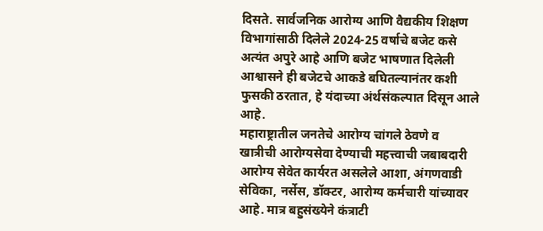दिसते. सार्वजनिक आरोग्य आणि वैद्यकीय शिक्षण विभागांसाठी दिलेले 2024-25 वर्षाचे बजेट कसे अत्यंत अपुरे आहे आणि बजेट भाषणात दिलेली आश्वासने ही बजेटचे आकडे बघितल्यानंतर कशी फुसकी ठरतात, हे यंदाच्या अंर्थसंकल्पात दिसून आले आहे.
महाराष्ट्रातील जनतेचे आरोग्य चांगले ठेवणे व खात्रीची आरोग्यसेवा देण्याची महत्त्वाची जबाबदारी आरोग्य सेवेत कार्यरत असलेले आशा, अंगणवाडी सेविका, नर्सेस, डॉक्टर, आरोग्य कर्मचारी यांच्यावर आहे. मात्र बहुसंख्येने कंत्राटी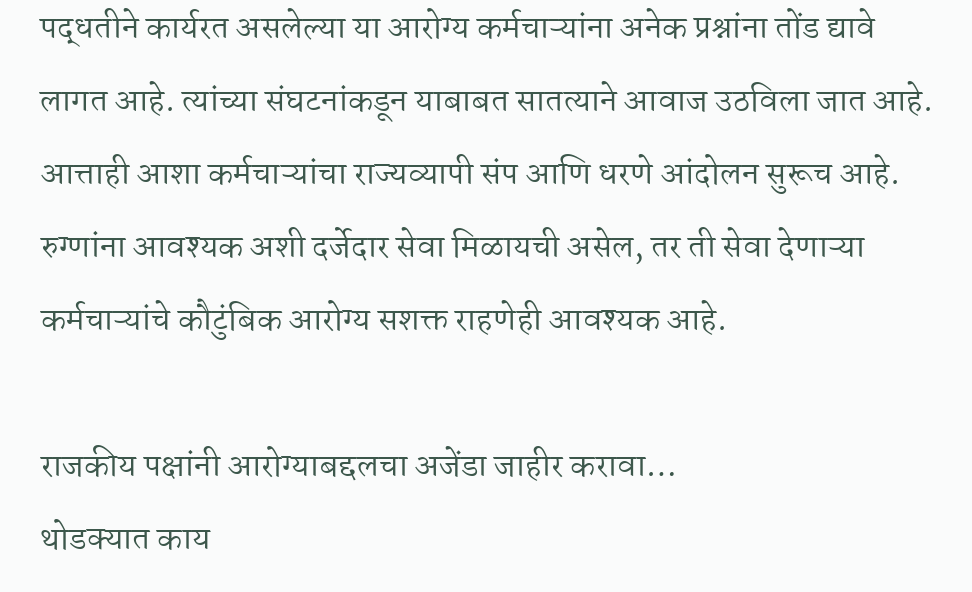पद्धतीने कार्यरत असलेल्या या आरोग्य कर्मचाऱ्यांना अनेक प्रश्नांना तोंड द्यावे लागत आहे. त्यांच्या संघटनांकडून याबाबत सातत्याने आवाज उठविला जात आहे. आत्ताही आशा कर्मचाऱ्यांचा राज्यव्यापी संप आणि धरणे आंदोलन सुरूच आहे. रुग्णांना आवश्यक अशी दर्जेदार सेवा मिळायची असेल, तर ती सेवा देणाऱ्या कर्मचाऱ्यांचे कौटुंबिक आरोग्य सशक्त राहणेही आवश्यक आहे.

राजकीय पक्षांनी आरोग्याबद्दलचा अजेंडा जाहीर करावा…
थोडक्यात काय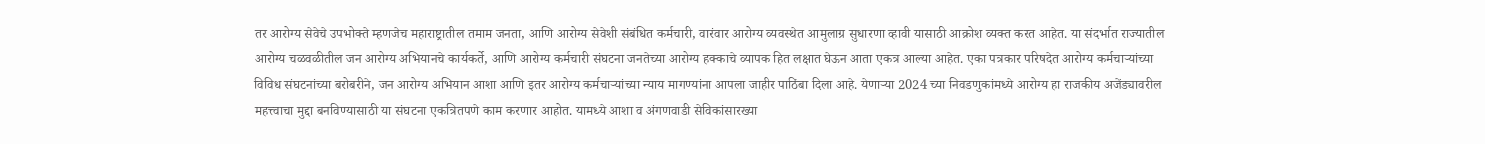तर आरोग्य सेवेचे उपभोक्ते म्हणजेच महाराष्ट्रातील तमाम जनता, आणि आरोग्य सेवेशी संबंधित कर्मचारी, वारंवार आरोग्य व्यवस्थेत आमुलाग्र सुधारणा व्हावी यासाठी आक्रोश व्यक्त करत आहेत. या संदर्भात राज्यातील आरोग्य चळवळीतील जन आरोग्य अभियानचे कार्यकर्ते, आणि आरोग्य कर्मचारी संघटना जनतेच्या आरोग्य हक्काचे व्यापक हित लक्षात घेऊन आता एकत्र आल्या आहेत. एका पत्रकार परिषदेत आरोग्य कर्मचाऱ्यांच्या विविध संघटनांच्या बरोबरीने, जन आरोग्य अभियान आशा आणि इतर आरोग्य कर्मचाऱ्यांच्या न्याय मागण्यांना आपला जाहीर पाठिंबा दिला आहे. येणाऱ्या 2024 च्या निवडणुकांमध्ये आरोग्य हा राजकीय अजेंड्यावरील महत्त्वाचा मुद्दा बनविण्यासाठी या संघटना एकत्रितपणे काम करणार आहोत. यामध्ये आशा व अंगणवाडी सेविकांसारख्या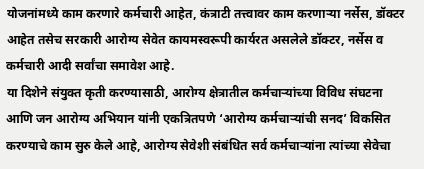योजनांमध्ये काम करणारे कर्मचारी आहेत, कंत्राटी तत्त्वावर काम करणाऱ्या नर्सेस, डॉक्टर आहेत तसेच सरकारी आरोग्य सेवेत कायमस्वरूपी कार्यरत असलेले डॉक्टर, नर्सेस व कर्मचारी आदी सर्वांचा समावेश आहे.
या दिशेने संयुक्त कृती करण्यासाठी, आरोग्य क्षेत्रातील कर्मचाऱ्यांच्या विविध संघटना आणि जन आरोग्य अभियान यांनी एकत्रितपणे ‘आरोग्य कर्मचाऱ्यांची सनद’ विकसित करण्याचे काम सुरु केले आहे, आरोग्य सेवेशी संबंधित सर्व कर्मचाऱ्यांना त्यांच्या सेवेचा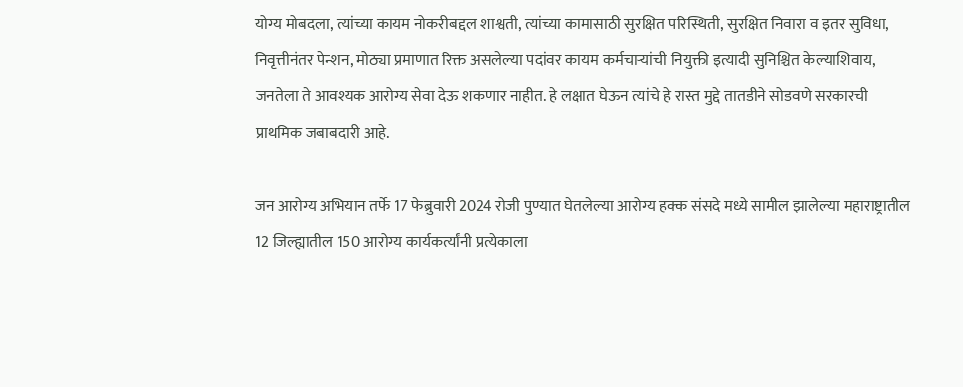योग्य मोबदला, त्यांच्या कायम नोकरीबद्दल शाश्वती, त्यांच्या कामासाठी सुरक्षित परिस्थिती, सुरक्षित निवारा व इतर सुविधा, निवृत्तीनंतर पेन्शन, मोठ्या प्रमाणात रिक्त असलेल्या पदांवर कायम कर्मचाऱ्यांची नियुक्ती इत्यादी सुनिश्चित केल्याशिवाय, जनतेला ते आवश्यक आरोग्य सेवा देऊ शकणार नाहीत. हे लक्षात घेऊन त्यांचे हे रास्त मुद्दे तातडीने सोडवणे सरकारची प्राथमिक जबाबदारी आहे.

जन आरोग्य अभियान तर्फे 17 फेब्रुवारी 2024 रोजी पुण्यात घेतलेल्या आरोग्य हक्क संसदे मध्ये सामील झालेल्या महाराष्ट्रातील 12 जिल्ह्यातील 150 आरोग्य कार्यकर्त्यांनी प्रत्येकाला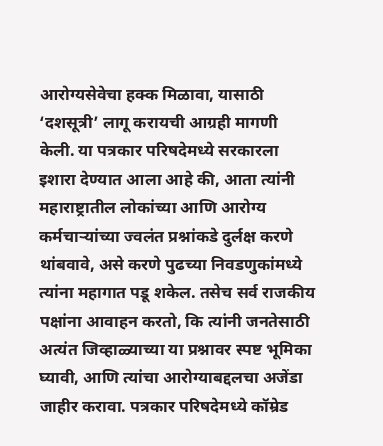आरोग्यसेवेचा हक्क मिळावा, यासाठी ‘दशसूत्री’ लागू करायची आग्रही मागणी केली. या पत्रकार परिषदेमध्ये सरकारला इशारा देण्यात आला आहे की, आता त्यांनी महाराष्ट्रातील लोकांच्या आणि आरोग्य कर्मचाऱ्यांच्या ज्वलंत प्रश्नांकडे दुर्लक्ष करणे थांबवावे, असे करणे पुढच्या निवडणुकांमध्ये त्यांना महागात पडू शकेल. तसेच सर्व राजकीय पक्षांना आवाहन करतो, कि त्यांनी जनतेसाठी अत्यंत जिव्हाळ्याच्या या प्रश्नावर स्पष्ट भूमिका घ्यावी, आणि त्यांचा आरोग्याबद्दलचा अजेंडा जाहीर करावा. पत्रकार परिषदेमध्ये कॉम्रेड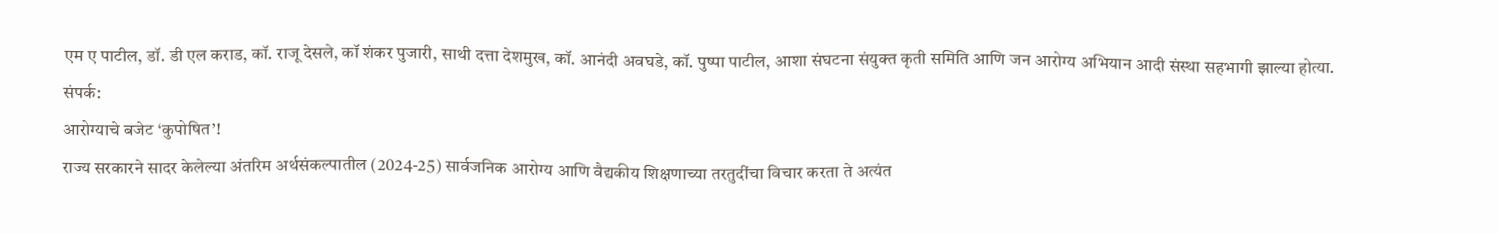एम ए पाटील, डॉ. डी एल कराड, कॉ. राजू देसले, कॉ शंकर पुजारी, साथी दत्ता देशमुख, कॉ. आनंदी अवघडे, कॉ. पुष्पा पाटील, आशा संघटना संयुक्त कृती समिति आणि जन आरोग्य अभियान आदी संस्था सहभागी झाल्या होत्या.
संपर्क:
आरोग्याचे बजेट ‘कुपोषित’!
राज्य सरकारने सादर केलेल्या अंतरिम अर्थसंकल्पातील (2024-25) सार्वजनिक आरोग्य आणि वैद्यकीय शिक्षणाच्या तरतुदींचा विचार करता ते अत्यंत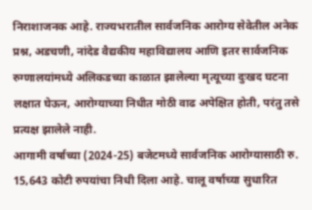निराशाजनक आहे. राज्यभरातील सार्वजनिक आरोग्य सेवेतील अनेक प्रश्न, अडचणी, नांदेड वैद्यकीय महाविद्यालय आणि इतर सार्वजनिक रुग्णालयांमध्ये अलिकडच्या काळात झालेल्या मृत्यूच्या दुःखद घटना लक्षात घेऊन, आरोग्याच्या निधीत मोठी वाढ अपेक्षित होती, परंतु तसे प्रत्यक्ष झालेले नाही.
आगामी वर्षाच्या (2024-25) बजेटमध्ये सार्वजनिक आरोग्यासाठी रु. 15,643 कोटी रुपयांचा निधी दिला आहे. चालू वर्षाच्या सुधारित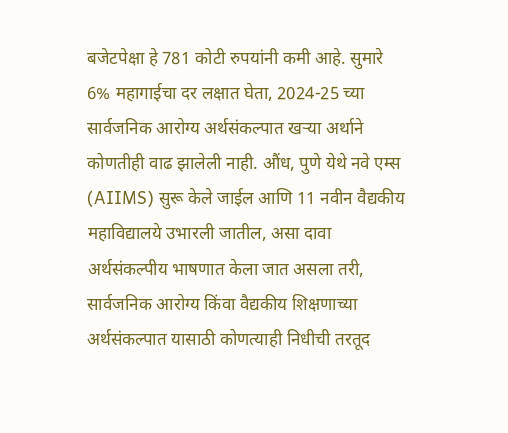बजेटपेक्षा हे 781 कोटी रुपयांनी कमी आहे. सुमारे 6% महागाईचा दर लक्षात घेता, 2024-25 च्या सार्वजनिक आरोग्य अर्थसंकल्पात खऱ्या अर्थाने कोणतीही वाढ झालेली नाही. औंध, पुणे येथे नवे एम्स (AIIMS) सुरू केले जाईल आणि 11 नवीन वैद्यकीय महाविद्यालये उभारली जातील, असा दावा अर्थसंकल्पीय भाषणात केला जात असला तरी, सार्वजनिक आरोग्य किंवा वैद्यकीय शिक्षणाच्या अर्थसंकल्पात यासाठी कोणत्याही निधीची तरतूद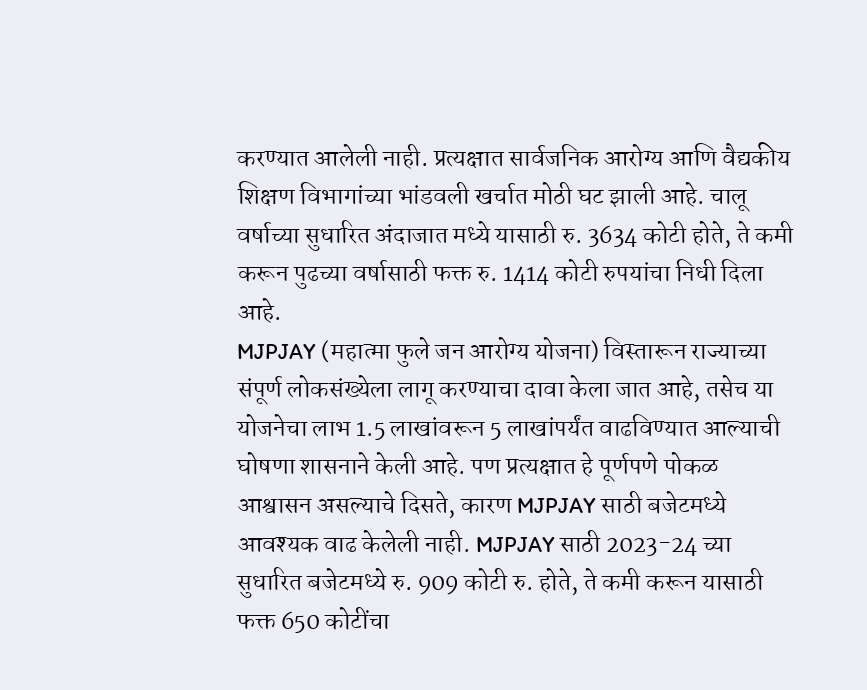करण्यात आलेली नाही. प्रत्यक्षात सार्वजनिक आरोग्य आणि वैद्यकीय शिक्षण विभागांच्या भांडवली खर्चात मोठी घट झाली आहे. चालू वर्षाच्या सुधारित अंदाजात मध्ये यासाठी रु. 3634 कोटी होते, ते कमी करून पुढच्या वर्षासाठी फक्त रु. 1414 कोटी रुपयांचा निधी दिला आहे.
MJPJAY (महात्मा फुले जन आरोग्य योजना) विस्तारून राज्याच्या संपूर्ण लोकसंख्येला लागू करण्याचा दावा केला जात आहे, तसेच या योजनेचा लाभ 1.5 लाखांवरून 5 लाखांपर्यंत वाढविण्यात आल्याची घोषणा शासनाने केली आहे. पण प्रत्यक्षात हे पूर्णपणे पोकळ आश्वासन असल्याचे दिसते, कारण MJPJAY साठी बजेटमध्ये आवश्यक वाढ केलेली नाही. MJPJAY साठी 2023-24 च्या सुधारित बजेटमध्ये रु. 909 कोटी रु. होते, ते कमी करून यासाठी फक्त 650 कोटींचा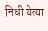निधी येत्या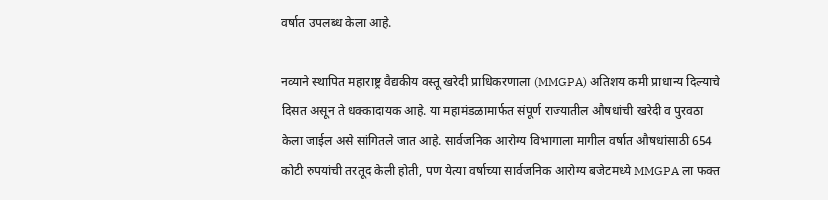वर्षात उपलब्ध केला आहे.

नव्याने स्थापित महाराष्ट्र वैद्यकीय वस्तू खरेदी प्राधिकरणाला (MMGPA) अतिशय कमी प्राधान्य दिल्याचे दिसत असून ते धक्कादायक आहे. या महामंडळामार्फत संपूर्ण राज्यातील औषधांची खरेदी व पुरवठा केला जाईल असे सांगितले जात आहे. सार्वजनिक आरोग्य विभागाला मागील वर्षात औषधांसाठी 654 कोटी रुपयांची तरतूद केली होती, पण येत्या वर्षाच्या सार्वजनिक आरोग्य बजेटमध्ये MMGPA ला फक्त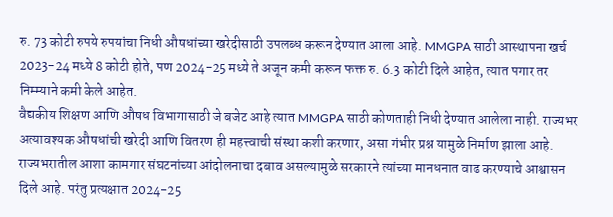रु. 73 कोटी रुपये रुपयांचा निधी औषधांच्या खरेदीसाठी उपलब्ध करून देण्यात आला आहे. MMGPA साठी आस्थापना खर्च 2023-24 मध्ये 8 कोटी होते, पण 2024-25 मध्ये ते अजून कमी करून फक्त रु. 6.3 कोटी दिले आहेत, त्यात पगार तर निम्म्याने कमी केले आहेत.
वैद्यकीय शिक्षण आणि औषध विभागासाठी जे बजेट आहे त्यात MMGPA साठी कोणताही निधी देण्यात आलेला नाही. राज्यभर अत्यावश्यक औषधांची खरेदी आणि वितरण ही महत्त्वाची संस्था कशी करणार, असा गंभीर प्रश्न यामुळे निर्माण झाला आहे.
राज्यभरातील आशा कामगार संघटनांच्या आंदोलनाचा दबाव असल्यामुळे सरकारने त्यांच्या मानधनात वाढ करण्याचे आश्वासन दिले आहे. परंतु प्रत्यक्षात 2024-25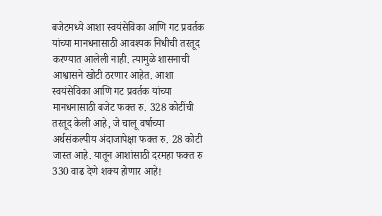बजेटमध्ये आशा स्वयंसेविका आणि गट प्रवर्तक यांच्या मानधनासाठी आवश्यक निधीची तरतूद करण्यात आलेली नाही. त्यामुळे शासनाची आश्वासने खोटी ठरणार आहेत. आशा स्वयंसेविका आणि गट प्रवर्तक यांच्या मानधनासाठी बजेट फक्त रु. 328 कोटींची तरतूद केली आहे, जे चालू वर्षाच्या अर्थसंकल्पीय अंदाजापेक्षा फक्त रु. 28 कोटी जास्त आहे. यातून आशांसाठी दरमहा फक्त रु 330 वाढ देणे शक्य होणार आहे!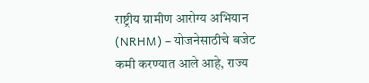राष्ट्रीय ग्रामीण आरोग्य अभियान (NRHM) – योजनेसाठीचे बजेट कमी करण्यात आले आहे, राज्य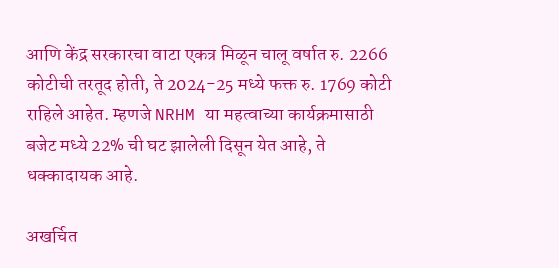आणि केंद्र सरकारचा वाटा एकत्र मिळून चालू वर्षात रु. 2266 कोटीची तरतूद होती, ते 2024-25 मध्ये फक्त रु. 1769 कोटी राहिले आहेत. म्हणजे NRHM या महत्वाच्या कार्यक्रमासाठी बजेट मध्ये 22% ची घट झालेली दिसून येत आहे, ते धक्कादायक आहे.

अखर्चित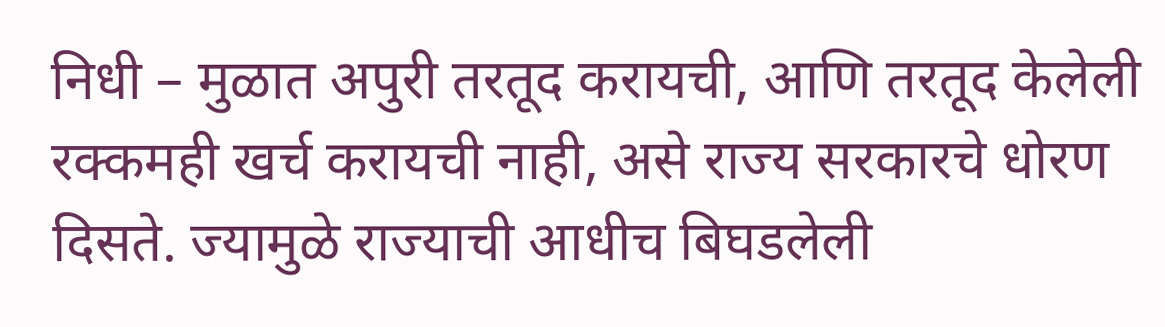निधी – मुळात अपुरी तरतूद करायची, आणि तरतूद केलेली रक्कमही खर्च करायची नाही, असे राज्य सरकारचे धोरण दिसते. ज्यामुळे राज्याची आधीच बिघडलेली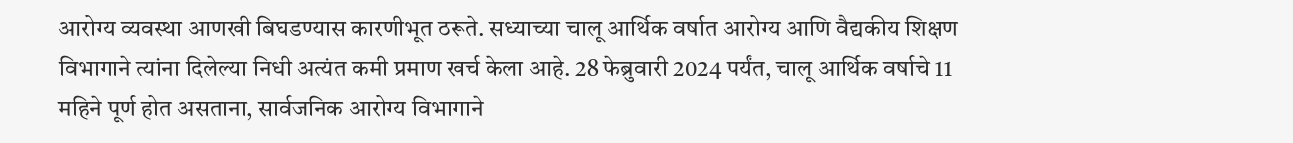आरोग्य व्यवस्था आणखी बिघडण्यास कारणीभूत ठरूते. सध्याच्या चालू आर्थिक वर्षात आरोग्य आणि वैद्यकीय शिक्षण विभागाने त्यांना दिलेल्या निधी अत्यंत कमी प्रमाण खर्च केला आहे. 28 फेब्रुवारी 2024 पर्यंत, चालू आर्थिक वर्षाचे 11 महिने पूर्ण होत असताना, सार्वजनिक आरोग्य विभागाने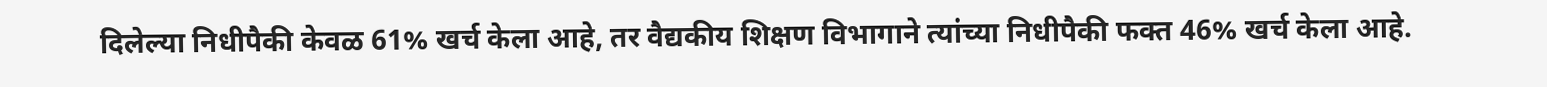दिलेल्या निधीपैकी केवळ 61% खर्च केला आहे, तर वैद्यकीय शिक्षण विभागाने त्यांच्या निधीपैकी फक्त 46% खर्च केला आहे.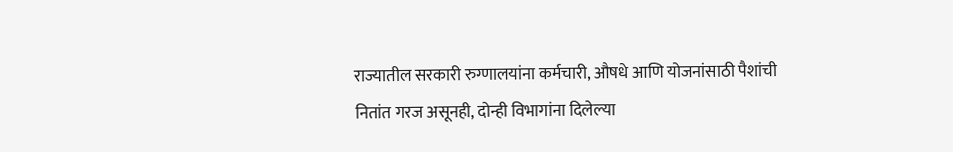राज्यातील सरकारी रुग्णालयांना कर्मचारी, औषधे आणि योजनांसाठी पैशांची नितांत गरज असूनही, दोन्ही विभागांना दिलेल्या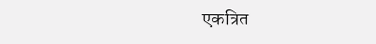एकत्रित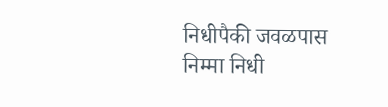निधीपैकी जवळपास निम्मा निधी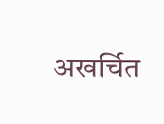अखर्चित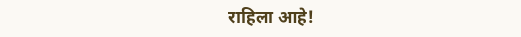राहिला आहे!